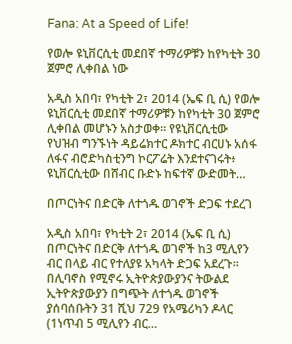Fana: At a Speed of Life!

የወሎ ዩኒቨርሲቲ መደበኛ ተማሪዎቹን ከየካቲት 30 ጀምሮ ሊቀበል ነው

አዲስ አበባ፣ የካቲት 2፣ 2014 (ኤፍ ቢ ሲ) የወሎ ዩኒቨርሲቲ መደበኛ ተማሪዎቹን ከየካቲት 30 ጀምሮ ሊቀበል መሆኑን አስታወቀ፡፡ የዩኒቨርሲቲው የህዝብ ግንኙነት ዳይሬክተር ዶክተር ብርሀኑ አሰፋ ለፋና ብሮድካስቲንግ ኮርፖሬት እንደተናገሩት፥ ዩኒቨርሲቲው በሸብር ቡድኑ ከፍተኛ ውድመት…

በጦርነትና በድርቅ ለተጎዱ ወገኖች ድጋፍ ተደረገ

አዲስ አበባ፣ የካቲት 2፣ 2014 (ኤፍ ቢ ሲ) በጦርነትና በድርቅ ለተጎዱ ወገኖች ከ3 ሚሊየን ብር በላይ ብር የተለያዩ አካላት ድጋፍ አደረጉ፡፡ በሊባኖስ የሚኖሩ ኢትዮጵያውያንና ትውልደ ኢትዮጵያውያን በግጭት ለተጎዱ ወገኖች ያሰባሰቡትን 31 ሺህ 729 የአሜሪካን ዶላር (1ነጥብ 5 ሚሊየን ብር…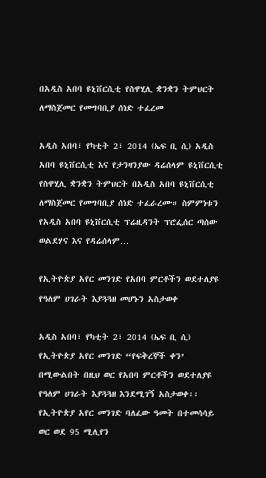በአዲስ አበባ ዩኒቨርሲቲ የስዋሂሊ ቋንቋን ትምህርት ለማስጀመር የመግባቢያ ሰነድ ተፈረመ

አዲስ አበባ፣ የካቲት 2፣ 2014 (ኤፍ ቢ ሲ) አዲስ አበባ ዩኒቨርሲቲ እና የታንዛንያው ዳሬሰላም ዩኒቨርሲቲ የስዋሂሊ ቋንቋን ትምህርት በአዲስ አበባ ዩኒቨርሲቲ ለማስጀመር የመግባቢያ ሰነድ ተፈራረሙ። ስምምነቱን የአዲስ አበባ ዩኒቨርሲቲ ፕሬዚዳንት ፕሮፌሰር ጣሰው ወልደሃና እና የዳሬሰላም…

የኢትዮጵያ አየር መንገድ የአበባ ምርቶችን ወደተለያዩ የዓለም ሀገራት እያጓጓዘ መሆኑን አስታወቀ

አዲስ አበባ፣ የካቲት 2፣ 2014 (ኤፍ ቢ ሲ) የኢትዮጵያ አየር መንገድ “የፍቅረኞች ቀን’ በሚውልበት በዚህ ወር የአበባ ምርቶችን ወደተለያዩ የዓለም ሀገራት እያጓጓዘ እንደሚገኝ አስታወቀ፡፡ የኢትዮጵያ አየር መንገድ ባለፈው ዓመት በተመሳሳይ ወር ወደ 95 ሚሊየን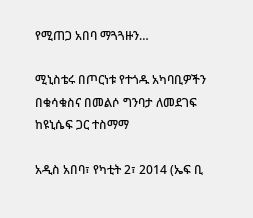የሚጠጋ አበባ ማጓጓዙን…

ሚኒስቴሩ በጦርነቱ የተጎዱ አካባቢዎችን በቁሳቁስና በመልሶ ግንባታ ለመደገፍ ከዩኒሴፍ ጋር ተስማማ

አዲስ አበባ፣ የካቲት 2፣ 2014 (ኤፍ ቢ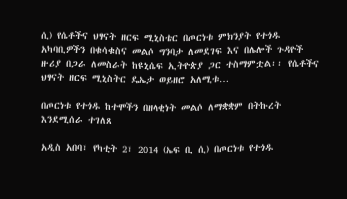ሲ) የሴቶችና ህፃናት ዘርፍ ሚኒስቴር በጦርነቱ ምክንያት የተጎዱ አካባቢዎችን በቁሳቁስና መልሶ ግንባታ ለመደገፍ እና በሌሎች ጉዳዮች ዙሪያ በጋራ ለመስራት ከዩኒሴፍ ኢትዮጵያ ጋር ተስማምቷል፡፡ የሴቶችና ህፃናት ዘርፍ ሚኒስትር ዴኤታ ወይዘሮ አለሚቱ…

በጦርነቱ የተጎዱ ከተሞችን በዘላቂነት መልሶ ለማቋቋም በትኩረት እንደሚሰራ ተገለጸ

አዲስ አበባ፣ የካቲት 2፣ 2014 (ኤፍ ቢ ሲ) በጦርነቱ የተጎዱ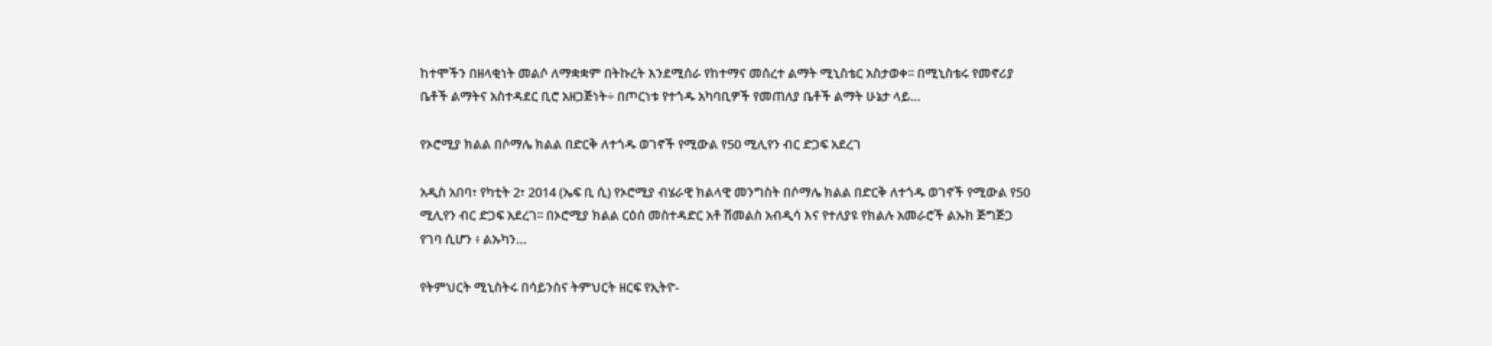ከተሞችን በዘላቂነት መልሶ ለማቋቋም በትኩረት እንደሚሰራ የከተማና መሰረተ ልማት ሚኒስቴር አስታወቀ፡፡ በሚኒስቴሩ የመኖሪያ ቤቶች ልማትና አስተዳደር ቢሮ አዘጋጅነት÷ በጦርነቱ የተጎዱ አካባቢዎች የመጠለያ ቤቶች ልማት ሁኔታ ላይ…

የኦሮሚያ ክልል በሶማሌ ክልል በድርቅ ለተጎዱ ወገኖች የሚውል የ50 ሚሊየን ብር ድጋፍ አደረገ

አዲስ አበባ፣ የካቲት 2፣ 2014 (ኤፍ ቢ ሲ) የኦሮሚያ ብሄራዊ ክልላዊ መንግስት በሶማሌ ክልል በድርቅ ለተጎዱ ወገኖች የሚውል የ50 ሚሊየን ብር ድጋፍ አደረገ፡፡ በኦሮሚያ ክልል ርዕሰ መስተዳድር አቶ ሽመልስ አብዲሳ እና የተለያዩ የክልሉ አመራሮች ልኡክ ጅግጅጋ የገባ ሲሆን ፥ ልኡካን…

የትምህርት ሚኒስትሩ በሳይንስና ትምህርት ዘርፍ የኢትዮ-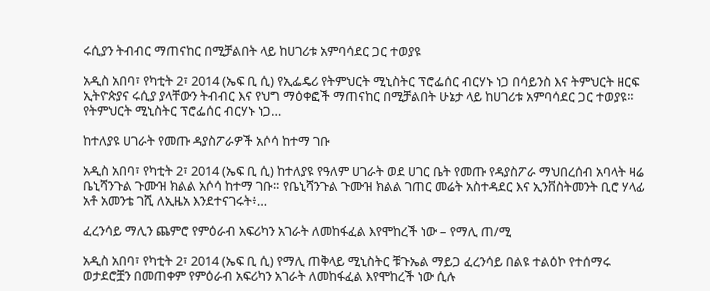ሩሲያን ትብብር ማጠናከር በሚቻልበት ላይ ከሀገሪቱ አምባሳደር ጋር ተወያዩ

አዲስ አበባ፣ የካቲት 2፣ 2014 (ኤፍ ቢ ሲ) የኢፌዴሪ የትምህርት ሚኒስትር ፕሮፌሰር ብርሃኑ ነጋ በሳይንስ እና ትምህርት ዘርፍ ኢትዮጵያና ሩሲያ ያላቸውን ትብብር እና የህግ ማዕቀፎች ማጠናከር በሚቻልበት ሁኔታ ላይ ከሀገሪቱ አምባሳደር ጋር ተወያዩ። የትምህርት ሚኒስትር ፕሮፌሰር ብርሃኑ ነጋ…

ከተለያዩ ሀገራት የመጡ ዳያስፖራዎች አሶሳ ከተማ ገቡ

አዲስ አበባ፣ የካቲት 2፣ 2014 (ኤፍ ቢ ሲ) ከተለያዩ የዓለም ሀገራት ወደ ሀገር ቤት የመጡ የዳያስፖራ ማህበረሰብ አባላት ዛሬ ቤኒሻንጉል ጉሙዝ ክልል አሶሳ ከተማ ገቡ። የቤኒሻንጉል ጉሙዝ ክልል ገጠር መሬት አስተዳደር እና ኢንቨስትመንት ቢሮ ሃላፊ አቶ አመንቴ ገሺ ለኢዜአ እንደተናገሩት፥…

ፈረንሳይ ማሊን ጨምሮ የምዕራብ አፍሪካን አገራት ለመከፋፈል እየሞከረች ነው – የማሊ ጠ/ሚ

አዲስ አበባ፣ የካቲት 2፣ 2014 (ኤፍ ቢ ሲ) የማሊ ጠቅላይ ሚኒስትር ቹጉኤል ማይጋ ፈረንሳይ በልዩ ተልዕኮ የተሰማሩ ወታደሮቿን በመጠቀም የምዕራብ አፍሪካን አገራት ለመከፋፈል እየሞከረች ነው ሲሉ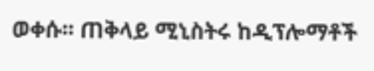ወቀሱ፡፡ ጠቅላይ ሚኒስትሩ ከዲፕሎማቶች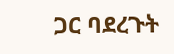ጋር ባደረጉት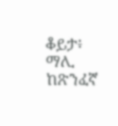ቆይታ፥ ማሊ ከጽንፈኛ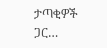ታጣቂዎች ጋር…